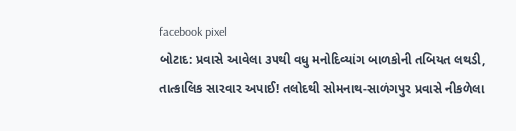facebook pixel
બોટાદ: પ્રવાસે આવેલા ૩૫થી વધુ મનોદિવ્યાંગ બાળકોની તબિયત લથડી, તાત્કાલિક સારવાર અપાઈ! તલોદથી સોમનાથ-સાળંગપુર પ્રવાસે નીકળેલા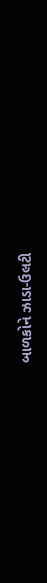બાળકોને ઝાડા-ઉલટી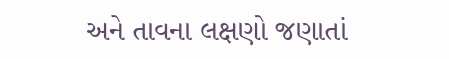અને તાવના લક્ષણો જણાતાં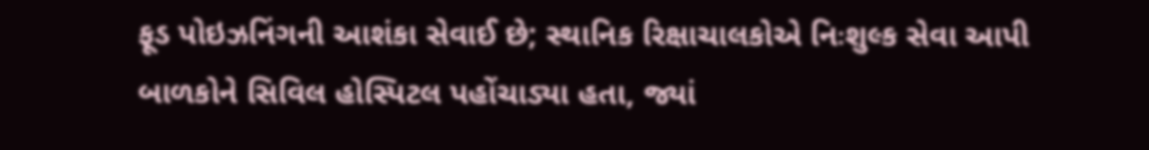ફૂડ પોઇઝનિંગની આશંકા સેવાઈ છે; સ્થાનિક રિક્ષાચાલકોએ નિઃશુલ્ક સેવા આપી બાળકોને સિવિલ હોસ્પિટલ પહોંચાડ્યા હતા, જ્યાં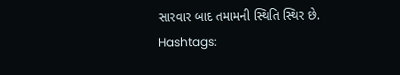સારવાર બાદ તમામની સ્થિતિ સ્થિર છે. Hashtags: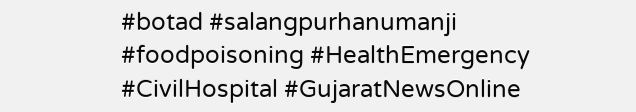#botad #salangpurhanumanji #foodpoisoning #HealthEmergency #CivilHospital #GujaratNewsOnline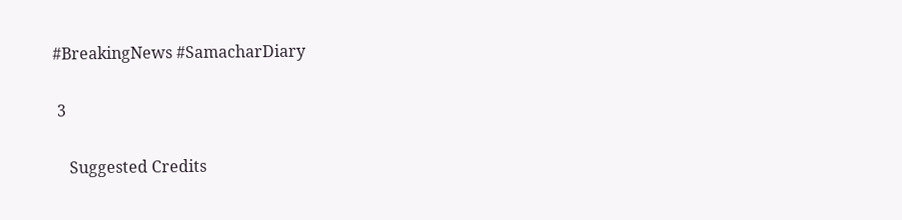#BreakingNews #SamacharDiary

 3

    Suggested Credits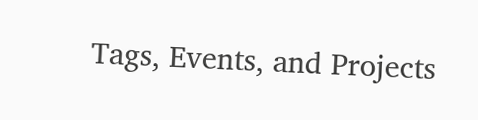Tags, Events, and Projects